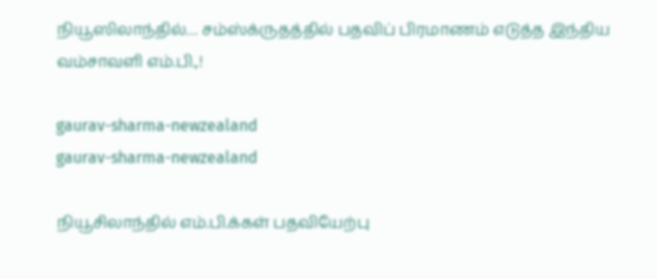நியூஸிலாந்தில்… சம்ஸ்க்ருதத்தில் பதவிப் பிரமாணம் எடுத்த இந்திய வம்சாவளி எம்.பி.,!

gaurav-sharma-newzealand
gaurav-sharma-newzealand

நியூசிலாந்தில் எம்.பி.க்கள் பதவியேற்பு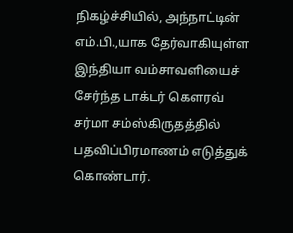நிகழ்ச்சியில், அந்நாட்டின் எம்.பி.,யாக தேர்வாகியுள்ள இந்தியா வம்சாவளியைச் சேர்ந்த டாக்டர் கௌரவ் சர்மா சம்ஸ்கிருதத்தில் பதவிப்பிரமாணம் எடுத்துக் கொண்டார்.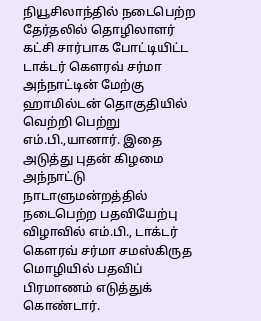நியூசிலாந்தில் நடைபெற்ற தேர்தலில் தொழிலாளர் கட்சி சார்பாக போட்டியிட்ட டாக்டர் கௌரவ் சர்மா அந்நாட்டின் மேற்கு ஹாமில்டன் தொகுதியில் வெற்றி பெற்று எம்.பி.,யானார். இதை அடுத்து புதன் கிழமை அந்நாட்டு நாடாளுமன்றத்தில் நடைபெற்ற பதவியேற்பு விழாவில் எம்.பி., டாக்டர் கௌரவ் சர்மா சமஸ்கிருத மொழியில் பதவிப் பிரமாணம் எடுத்துக் கொண்டார்.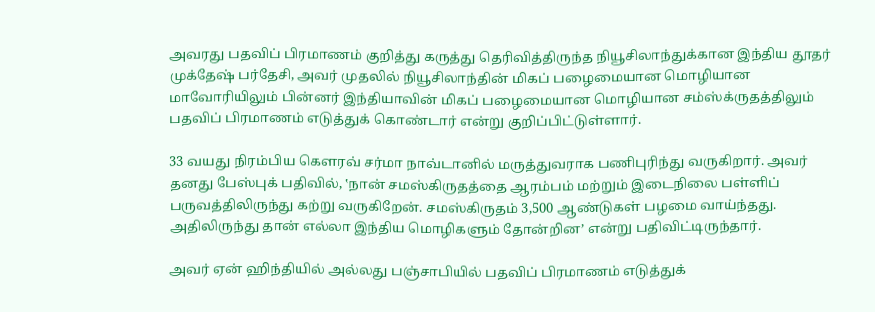அவரது பதவிப் பிரமாணம் குறித்து கருத்து தெரிவித்திருந்த நியூசிலாந்துக்கான இந்திய தூதர் முக்தேஷ் பர்தேசி, அவர் முதலில் நியூசிலாந்தின் மிகப் பழைமையான மொழியான மாவோரியிலும் பின்னர் இந்தியாவின் மிகப் பழைமையான மொழியான சம்ஸ்க்ருதத்திலும் பதவிப் பிரமாணம் எடுத்துக் கொண்டார் என்று குறிப்பிட்டுள்ளார்.

33 வயது நிரம்பிய கௌரவ் சர்மா நாவ்டானில் மருத்துவராக பணிபுரிந்து வருகிறார். அவர் தனது பேஸ்புக் பதிவில், ‛நான் சமஸ்கிருதத்தை ஆரம்பம் மற்றும் இடைநிலை பள்ளிப் பருவத்திலிருந்து கற்று வருகிறேன். சமஸ்கிருதம் 3,500 ஆண்டுகள் பழமை வாய்ந்தது. அதிலிருந்து தான் எல்லா இந்திய மொழிகளும் தோன்றின’ என்று பதிவிட்டிருந்தார்.

அவர் ஏன் ஹிந்தியில் அல்லது பஞ்சாபியில் பதவிப் பிரமாணம் எடுத்துக்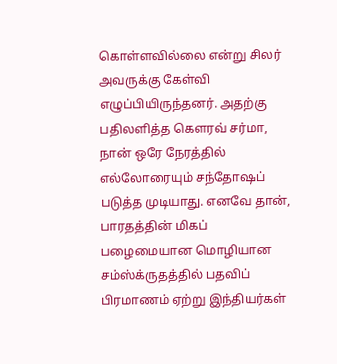கொள்ளவில்லை என்று சிலர் அவருக்கு கேள்வி எழுப்பியிருந்தனர். அதற்கு பதிலளித்த கௌரவ் சர்மா, நான் ஒரே நேரத்தில் எல்லோரையும் சந்தோஷப் படுத்த முடியாது. எனவே தான், பாரதத்தின் மிகப் பழைமையான மொழியான சம்ஸ்க்ருதத்தில் பதவிப் பிரமாணம் ஏற்று இந்தியர்கள்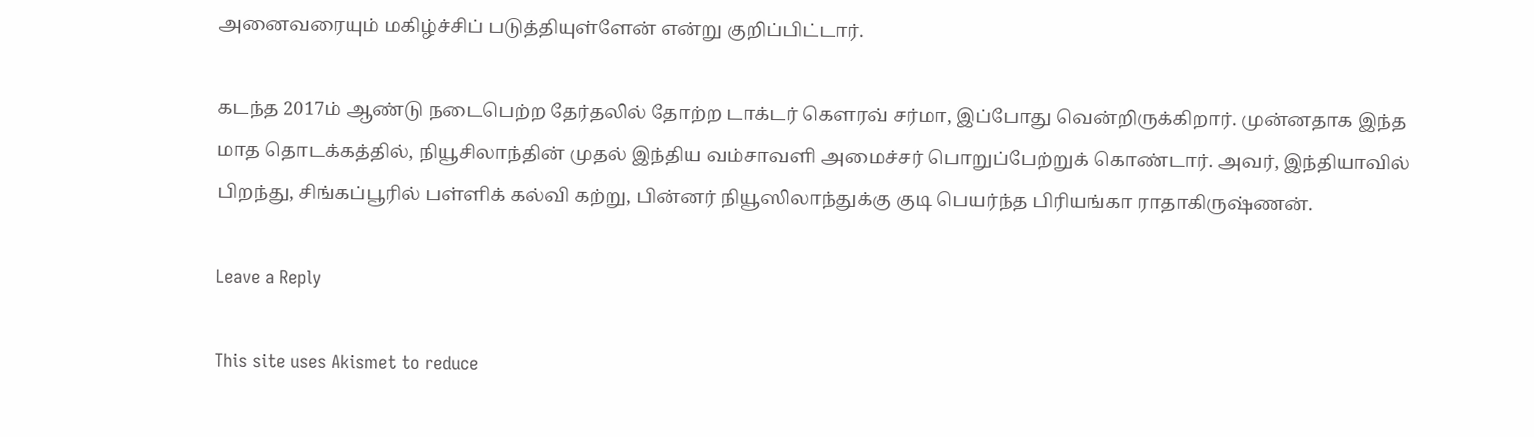அனைவரையும் மகிழ்ச்சிப் படுத்தியுள்ளேன் என்று குறிப்பிட்டார்.

கடந்த 2017ம் ஆண்டு நடைபெற்ற தேர்தலில் தோற்ற டாக்டர் கௌரவ் சர்மா, இப்போது வென்றிருக்கிறார். முன்னதாக இந்த மாத தொடக்கத்தில், நியூசிலாந்தின் முதல் இந்திய வம்சாவளி அமைச்சர் பொறுப்பேற்றுக் கொண்டார். அவர், இந்தியாவில் பிறந்து, சிங்கப்பூரில் பள்ளிக் கல்வி கற்று, பின்னர் நியூஸிலாந்துக்கு குடி பெயர்ந்த பிரியங்கா ராதாகிருஷ்ணன்.

Leave a Reply

This site uses Akismet to reduce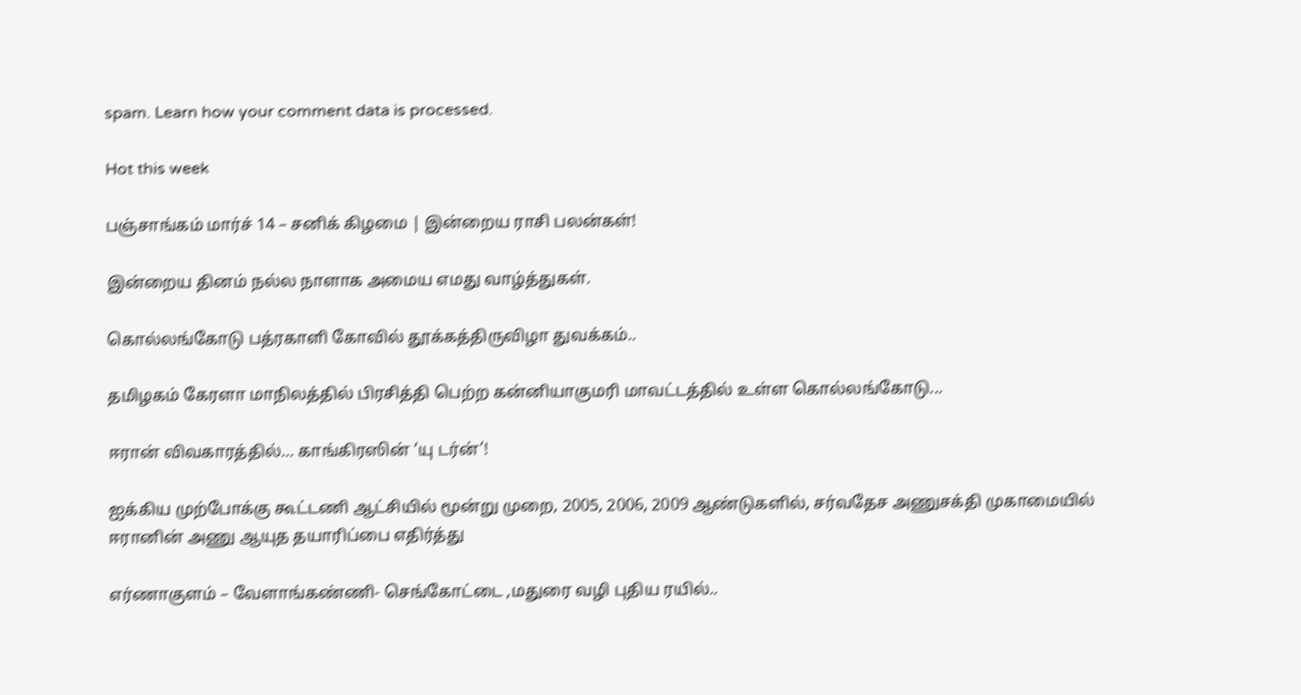spam. Learn how your comment data is processed.

Hot this week

பஞ்சாங்கம் மார்ச் 14 – சனிக் கிழமை | இன்றைய ராசி பலன்கள்!

இன்றைய தினம் நல்ல நாளாக அமைய எமது வாழ்த்துகள்.

கொல்லங்கோடு பத்ரகாளி கோவில் தூக்கத்திருவிழா துவக்கம்..

தமிழகம் கேரளா மாநிலத்தில் பிரசித்தி பெற்ற கன்னியாகுமரி மாவட்டத்தில் உள்ள கொல்லங்கோடு...

ஈரான் விவகாரத்தில்… காங்கிரஸின் ‘யு டர்ன்’!

ஐக்கிய முற்போக்கு கூட்டணி ஆட்சியில் மூன்று முறை, 2005, 2006, 2009 ஆண்டுகளில், சர்வதேச அணுசக்தி முகாமையில் ஈரானின் அணு ஆயுத தயாரிப்பை எதிர்த்து

எர்ணாகுளம் – வேளாங்கண்ணி- செங்கோட்டை ,மதுரை வழி புதிய ரயில்..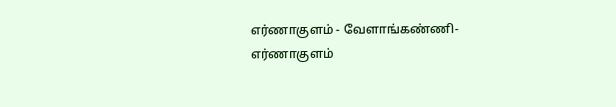எர்ணாகுளம் - வேளாங்கண்ணி-எர்ணாகுளம்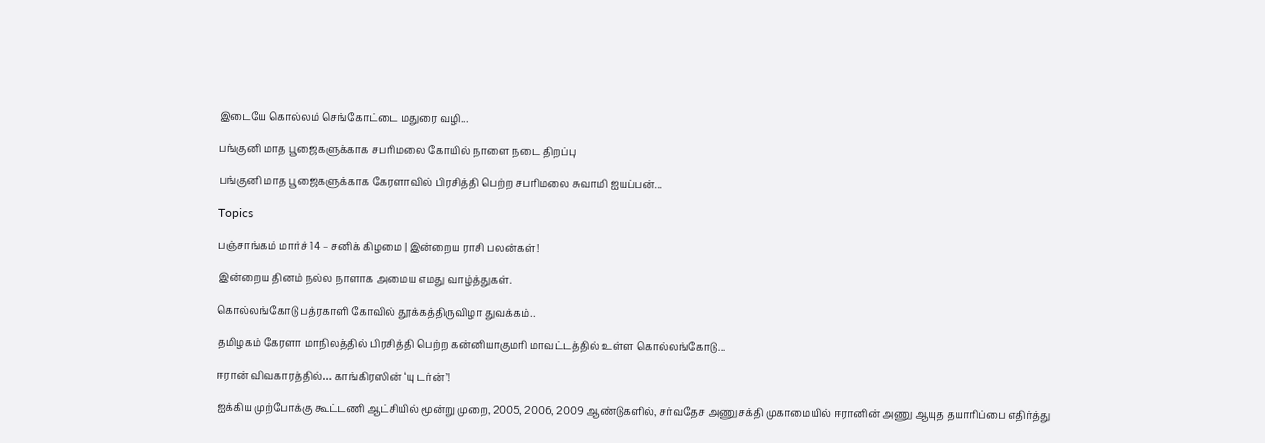இடையே கொல்லம் செங்கோட்டை மதுரை வழி...

பங்குனி மாத பூஜைகளுக்காக சபரிமலை கோயில் நாளை நடை திறப்பு

பங்குனி மாத பூஜைகளுக்காக கேரளாவில் பிரசித்தி பெற்ற சபரிமலை சுவாமி ஐயப்பன்...

Topics

பஞ்சாங்கம் மார்ச் 14 – சனிக் கிழமை | இன்றைய ராசி பலன்கள்!

இன்றைய தினம் நல்ல நாளாக அமைய எமது வாழ்த்துகள்.

கொல்லங்கோடு பத்ரகாளி கோவில் தூக்கத்திருவிழா துவக்கம்..

தமிழகம் கேரளா மாநிலத்தில் பிரசித்தி பெற்ற கன்னியாகுமரி மாவட்டத்தில் உள்ள கொல்லங்கோடு...

ஈரான் விவகாரத்தில்… காங்கிரஸின் ‘யு டர்ன்’!

ஐக்கிய முற்போக்கு கூட்டணி ஆட்சியில் மூன்று முறை, 2005, 2006, 2009 ஆண்டுகளில், சர்வதேச அணுசக்தி முகாமையில் ஈரானின் அணு ஆயுத தயாரிப்பை எதிர்த்து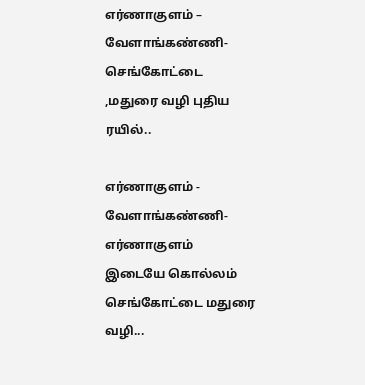எர்ணாகுளம் – வேளாங்கண்ணி- செங்கோட்டை ,மதுரை வழி புதிய ரயில்..

எர்ணாகுளம் - வேளாங்கண்ணி-எர்ணாகுளம் இடையே கொல்லம் செங்கோட்டை மதுரை வழி...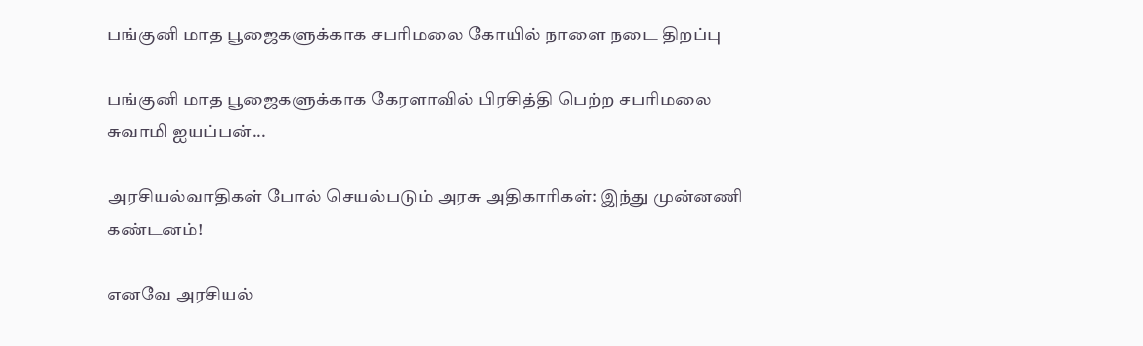பங்குனி மாத பூஜைகளுக்காக சபரிமலை கோயில் நாளை நடை திறப்பு

பங்குனி மாத பூஜைகளுக்காக கேரளாவில் பிரசித்தி பெற்ற சபரிமலை சுவாமி ஐயப்பன்...

அரசியல்வாதிகள் போல் செயல்படும் அரசு அதிகாரிகள்: இந்து முன்னணி கண்டனம்!

எனவே அரசியல்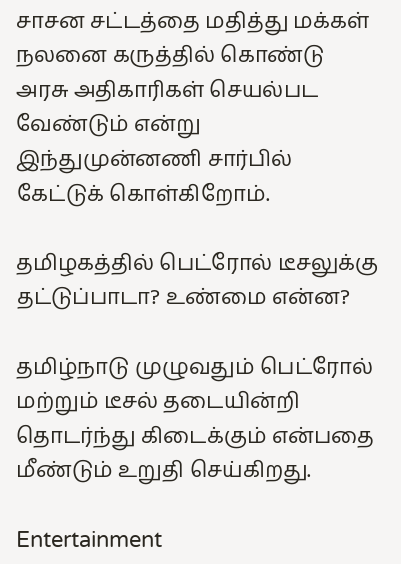சாசன சட்டத்தை மதித்து மக்கள் நலனை கருத்தில் கொண்டு அரசு அதிகாரிகள் செயல்பட வேண்டும் என்று இந்துமுன்னணி சார்பில் கேட்டுக் கொள்கிறோம்.

தமிழகத்தில் பெட்ரோல் டீசலுக்கு தட்டுப்பாடா? உண்மை என்ன?

தமிழ்நாடு முழுவதும் பெட்ரோல் மற்றும் டீசல் தடையின்றி தொடர்ந்து கிடைக்கும் என்பதை மீண்டும் உறுதி செய்கிறது.

Entertainment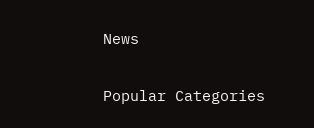News

Popular Categories